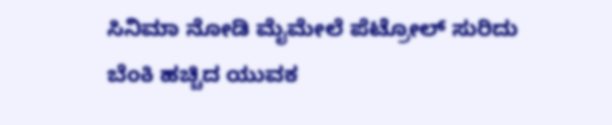ಸಿನಿಮಾ ನೋಡಿ ಮೈಮೇಲೆ ಪೆಟ್ರೋಲ್ ಸುರಿದು ಬೆಂಕಿ ಹಚ್ಚಿದ ಯುವಕ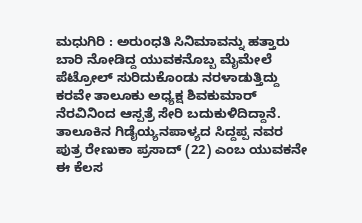ಮಧುಗಿರಿ : ಅರುಂಧತಿ ಸಿನಿಮಾವನ್ನು ಹತ್ತಾರು ಬಾರಿ ನೋಡಿದ್ದ ಯುವಕನೊಬ್ಬ ಮೈಮೇಲೆ ಪೆಟ್ರೋಲ್ ಸುರಿದುಕೊಂಡು ನರಳಾಡುತ್ತಿದ್ದು ಕರವೇ ತಾಲೂಕು ಅಧ್ಯಕ್ಷ ಶಿವಕುಮಾರ್ ನೆರವಿನಿಂದ ಆಸ್ಪತ್ರೆ ಸೇರಿ ಬದುಕುಳಿದಿದ್ದಾನೆ.
ತಾಲೂಕಿನ ಗಿಡೈಯ್ಯನಪಾಳ್ಯದ ಸಿದ್ದಪ್ಪ ನವರ ಪುತ್ರ ರೇಣುಕಾ ಪ್ರಸಾದ್ (22) ಎಂಬ ಯುವಕನೇ ಈ ಕೆಲಸ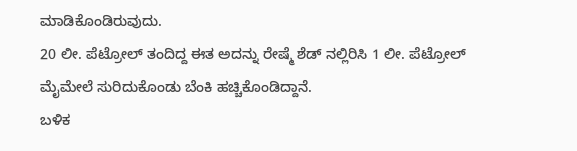ಮಾಡಿಕೊಂಡಿರುವುದು.
20 ಲೀ. ಪೆಟ್ರೋಲ್ ತಂದಿದ್ದ ಈತ ಅದನ್ನು ರೇಷ್ಮೆ ಶೆಡ್ ನಲ್ಲಿರಿಸಿ 1 ಲೀ. ಪೆಟ್ರೋಲ್ ಮೈಮೇಲೆ ಸುರಿದುಕೊಂಡು ಬೆಂಕಿ ಹಚ್ಚಿಕೊಂಡಿದ್ದಾನೆ.
ಬಳಿಕ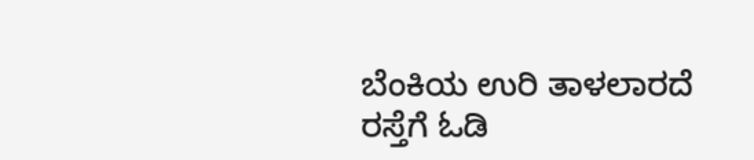ಬೆಂಕಿಯ ಉರಿ ತಾಳಲಾರದೆ ರಸ್ತೆಗೆ ಓಡಿ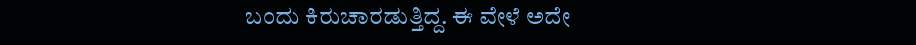ಬಂದು ಕಿರುಚಾರಡುತ್ತಿದ್ದ. ಈ ವೇಳೆ ಅದೇ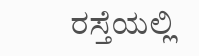ರಸ್ತೆಯಲ್ಲಿ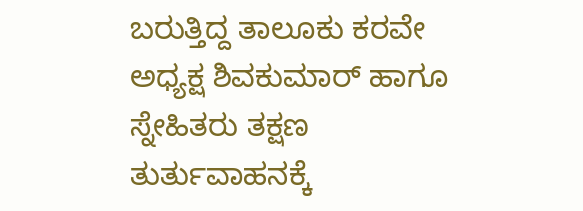ಬರುತ್ತಿದ್ದ ತಾಲೂಕು ಕರವೇ ಅಧ್ಯಕ್ಷ ಶಿವಕುಮಾರ್ ಹಾಗೂ ಸ್ನೇಹಿತರು ತಕ್ಷಣ ತುರ್ತುವಾಹನಕ್ಕೆ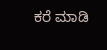ಕರೆ ಮಾಡಿ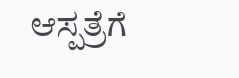ಆಸ್ಪತ್ರೆಗೆ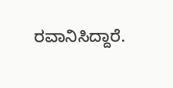ರವಾನಿಸಿದ್ದಾರೆ.